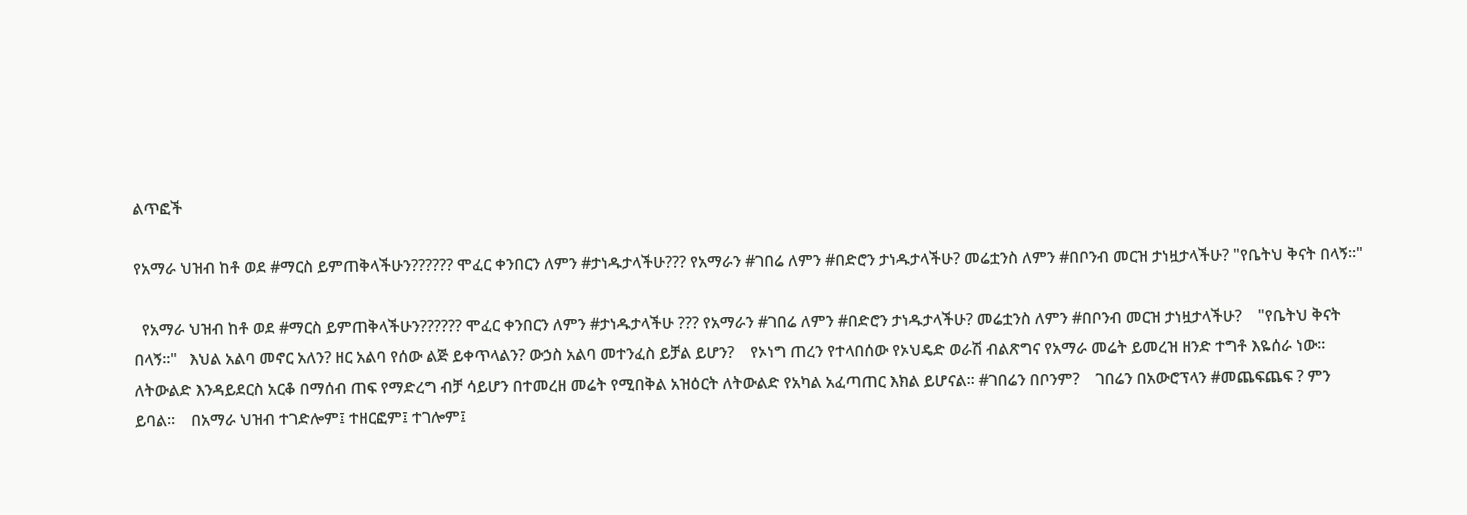ልጥፎች

የአማራ ህዝብ ከቶ ወደ #ማርስ ይምጠቅላችሁን?????? ሞፈር ቀንበርን ለምን #ታነዱታላችሁ??? የአማራን #ገበሬ ለምን #በድሮን ታነዱታላችሁ? መሬቷንስ ለምን #በቦንብ መርዝ ታነዟታላችሁ? "የቤትህ ቅናት በላኝ።"

  የአማራ ህዝብ ከቶ ወደ #ማርስ ይምጠቅላችሁን?????? ሞፈር ቀንበርን ለምን #ታነዱታላችሁ ??? የአማራን #ገበሬ ለምን #በድሮን ታነዱታላችሁ? መሬቷንስ ለምን #በቦንብ መርዝ ታነዟታላችሁ?    "የቤትህ ቅናት በላኝ።"   እህል አልባ መኖር አለን? ዘር አልባ የሰው ልጅ ይቀጥላልን? ውኃስ አልባ መተንፈስ ይቻል ይሆን?    የኦነግ ጠረን የተላበሰው የኦህዴድ ወራሽ ብልጽግና የአማራ መሬት ይመረዝ ዘንድ ተግቶ እዬሰራ ነው። ለትውልድ እንዳይደርስ አርቆ በማሰብ ጠፍ የማድረግ ብቻ ሳይሆን በተመረዘ መሬት የሚበቅል አዝዕርት ለትውልድ የአካል አፈጣጠር እክል ይሆናል። #ገበሬን በቦንም?    ገበሬን በአውሮፕላን #መጨፍጨፍ ? ምን ይባል።    በአማራ ህዝብ ተገድሎም፤ ተዘርፎም፤ ተገሎም፤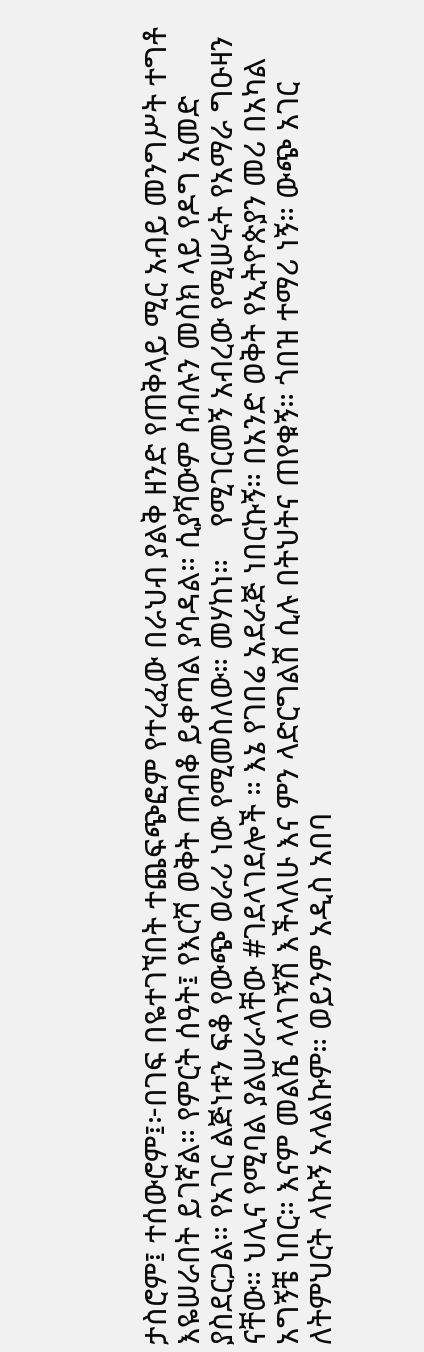ታስሮም፤ ተሰውሮም፤፦በገፍ በዬተገኘበት ተጨፍጭፎም የተረፈው በራህብ ያልቅ ዘንድ የጠቅላይ ሚር አብይ መንግሥት ተግቶ እዬሠራበት ይገኛል። የምርት ሰዓት፤ የእርሻ ወቅት ጠብቆ ይቀጣል ያሳዳል። ሲያሻውም ሰብሉን መስክ ላይ የዶግ አመድ ያስደርጋል። የአገር ልጅነቱን ፍቆ የውጭ ወራሪ ነው የሚመስለው። መሃከነ።    የሚገርመኝ አብረው የሚሠሩት የአማራ ግዑዛን ናቸው። ህሊና የሚባል ያልሠራላቸው #ገደላገደሎች ። እኔ የገበሬ አደራጅ ነበርኩኝ። በአንድ ወቅት የኢትዮጵያን መሪ በአካል አግኝቼ ነበር። እናም መልሼ ላላገኝሽ እችላለሁ እና ምን ላድርግልሽ ሲሉ በትህትና ጠየቁኝ። ጎበዝ ተማሪ ነኝ። ውጭ አገር ለትምህርት ላኩኝ አላልኩም። ወይንም አዲስ አበባ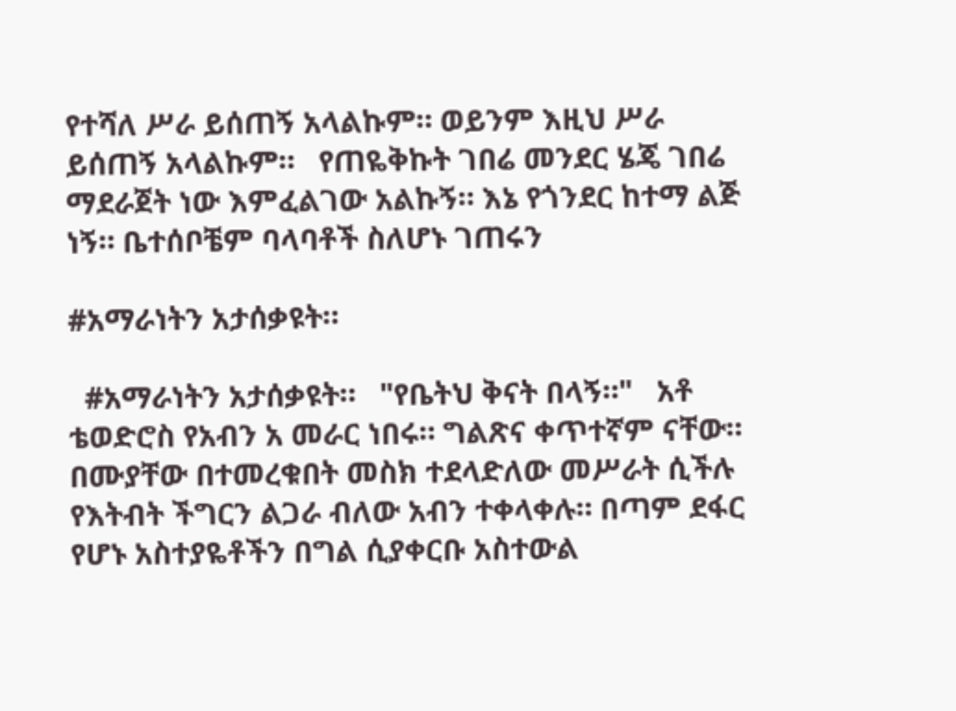የተሻለ ሥራ ይሰጠኝ አላልኩም። ወይንም እዚህ ሥራ ይሰጠኝ አላልኩም።   የጠዬቅኩት ገበሬ መንደር ሄጄ ገበሬ ማደራጀት ነው እምፈልገው አልኩኝ። እኔ የጎንደር ከተማ ልጅ ነኝ። ቤተሰቦቼም ባላባቶች ስለሆኑ ገጠሩን

#አማራነትን አታሰቃዩት።

  #አማራነትን አታሰቃዩት።   "የቤትህ ቅናት በላኝ።"   አቶ ቴወድሮስ የአብን አ መራር ነበሩ። ግልጽና ቀጥተኛም ናቸው። በሙያቸው በተመረቁበት መስክ ተደላድለው መሥራት ሲችሉ የእትብት ችግርን ልጋራ ብለው አብን ተቀላቀሉ። በጣም ደፋር የሆኑ አስተያዬቶችን በግል ሲያቀርቡ አስተውል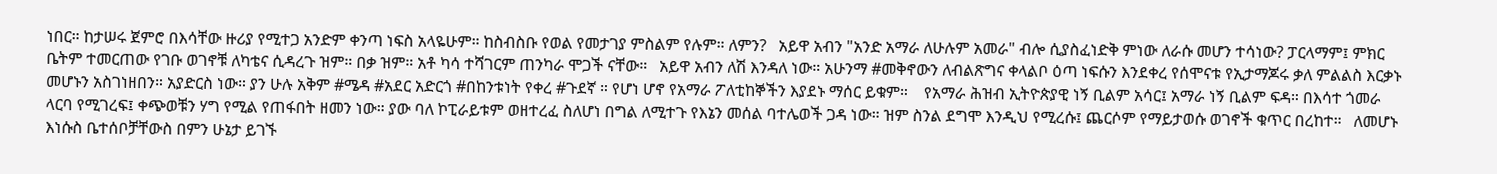ነበር። ከታሠሩ ጀምሮ በእሳቸው ዙሪያ የሚተጋ አንድም ቀንጣ ነፍስ አላዬሁም። ከስብስቡ የወል የመታገያ ምስልም የሉም። ለምን?   አይዋ አብን "አንድ አማራ ለሁሉም አመራ" ብሎ ሲያስፈነድቅ ምነው ለራሱ መሆን ተሳነው? ፓርላማም፤ ምክር ቤትም ተመርጠው የገቡ ወገኖቹ ለካቴና ሲዳረጉ ዝም። በቃ ዝም። አቶ ካሳ ተሻገርም ጠንካራ ሞጋች ናቸው።   አይዋ አብን ለሽ እንዳለ ነው። አሁንማ #መቅኖውን ለብልጽግና ቀላልቦ ዕጣ ነፍሱን እንደቀረ የሰሞናቱ የኢታማጆሩ ቃለ ምልልስ እርቃኑ መሆኑን አስገነዘበን። አያድርስ ነው። ያን ሁሉ አቅም #ሜዳ #አደር አድርጎ #በከንቱነት የቀረ #ጉደኛ ። የሆነ ሆኖ የአማራ ፖለቲከኞችን እያደኑ ማሰር ይቁም።    የአማራ ሕዝብ ኢትዮጵያዊ ነኝ ቢልም አሳር፤ አማራ ነኝ ቢልም ፍዳ። በእሳተ ጎመራ ላርባ የሚገረፍ፤ ቀጭወቹን ሃግ የሚል የጠፋበት ዘመን ነው። ያው ባለ ኮፒራይቱም ወዘተረፈ ስለሆነ በግል ለሚተጉ የእኔን መሰል ባተሌወች ጋዳ ነው። ዝም ስንል ደግሞ እንዲህ የሚረሱ፤ ጨርሶም የማይታወሱ ወገኖች ቁጥር በረከተ።   ለመሆኑ እነሱስ ቤተሰቦቻቸውስ በምን ሁኔታ ይገኙ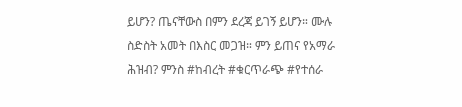ይሆን? ጤናቸውስ በምን ደረጃ ይገኝ ይሆን። ሙሉ ስድስት አመት በእስር መጋዝ። ምን ይጠና የአማራ ሕዝብ? ምንስ #ከብረት #ቁርጥራጭ #የተሰራ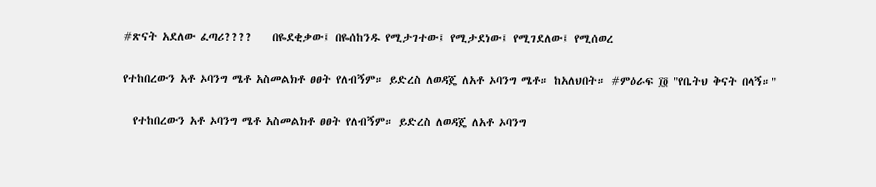#ጽናት አደለው ፈጣሪ????    በዬደቂቃው፤ በዬሰከንዱ የሚታገተው፤ የሚታደነው፤ የሚገደለው፤ የሚሰወረ

የተከበረውን አቶ ኦባንግ ሜቶ አስመልክቶ ፀፀት የለብኝም። ይድረስ ለወዳጄ ለአቶ ኦባንግ ሜቶ። ከአለህበት። #ምዕራፍ ፲፬ "የቤትህ ቅናት በላኝ።"

  የተከበረውን አቶ ኦባንግ ሜቶ አስመልክቶ ፀፀት የለብኝም። ይድረስ ለወዳጄ ለአቶ ኦባንግ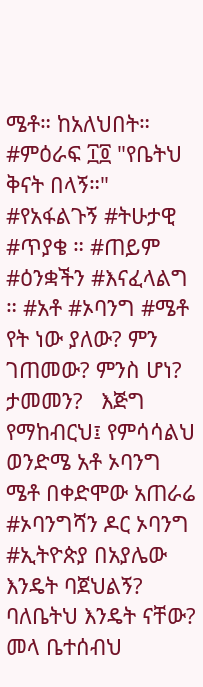ሜቶ። ከአለህበት። #ምዕራፍ ፲፬ "የቤትህ ቅናት በላኝ።"   #የአፋልጉኝ #ትሁታዊ #ጥያቄ ። #ጠይም #ዕንቋችን #እናፈላልግ ። #አቶ #ኦባንግ #ሜቶ የት ነው ያለው? ምን ገጠመው? ምንስ ሆነ? ታመመን?   እጅግ የማከብርህ፤ የምሳሳልህ ወንድሜ አቶ ኦባንግ ሜቶ በቀድሞው አጠራሬ #ኦባንግሻን ዶር ኦባንግ #ኢትዮጵያ በአያሌው እንዴት ባጀህልኝ? ባለቤትህ እንዴት ናቸው? መላ ቤተሰብህ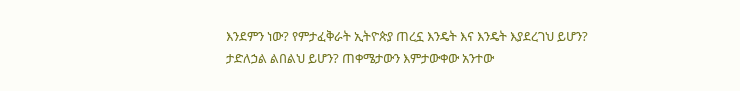እንደምን ነው? የምታፈቅራት ኢትዮጵያ ጠረኗ እንዴት እና እንዴት እያደረገህ ይሆን? ታድለኃል ልበልህ ይሆን? ጠቀሜታውን እምታውቀው አንተው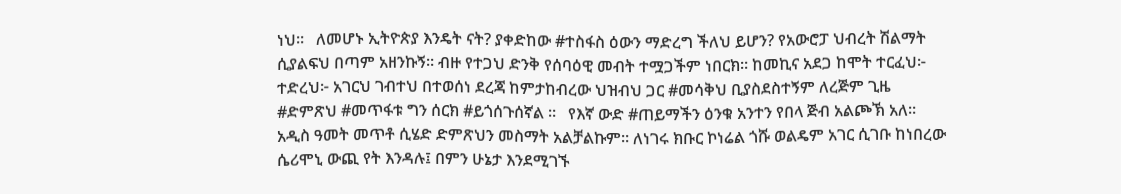ነህ።   ለመሆኑ ኢትዮጵያ እንዴት ናት? ያቀድከው #ተስፋስ ዕውን ማድረግ ችለህ ይሆን? የአውሮፓ ህብረት ሽልማት ሲያልፍህ በጣም አዘንኩኝ። ብዙ የተጋህ ድንቅ የሰባዕዊ መብት ተሟጋችም ነበርክ። ከመኪና አደጋ ከሞት ተርፈህ፦ ተድረህ፦ አገርህ ገብተህ በተወሰነ ደረጃ ከምታከብረው ህዝብህ ጋር #መሳቅህ ቢያስደስተኝም ለረጅም ጊዜ #ድምጽህ #መጥፋቱ ግን ሰርክ #ይጎሰጉሰኛል ።   የእኛ ውድ #ጠይማችን ዕንቁ አንተን የበላ ጅብ አልጮኽ አለ። አዲስ ዓመት መጥቶ ሲሄድ ድምጽህን መስማት አልቻልኩም። ለነገሩ ክቡር ኮነሬል ጎሹ ወልዴም አገር ሲገቡ ከነበረው ሴሪሞኒ ውጪ የት እንዳሉ፤ በምን ሁኔታ እንደሚገኙ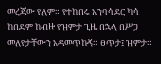መረጃው የለም። የተከበሩ አንባሳደር ካሳ ከበደም ከብዙ የዝምታ ጊዜ በኋላ በሥጋ መለየታቸውን አዳመጥኩኝ። ፀጥታ፤ ዝምታ።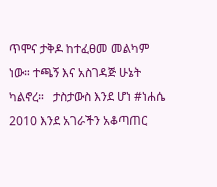ጥሞና ታቅዶ ከተፈፀመ መልካም ነው። ተጫኝ እና አስገዳጅ ሁኔት ካልኖረ።   ታስታውስ እንደ ሆነ #ነሐሴ 2010 እንደ አገራችን አቆጣጠር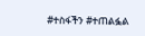#ተስፋችን #ተጠልፏል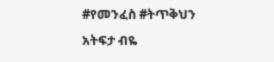#የመንፈስ #ትጥቅህን አትፍታ ብዬ